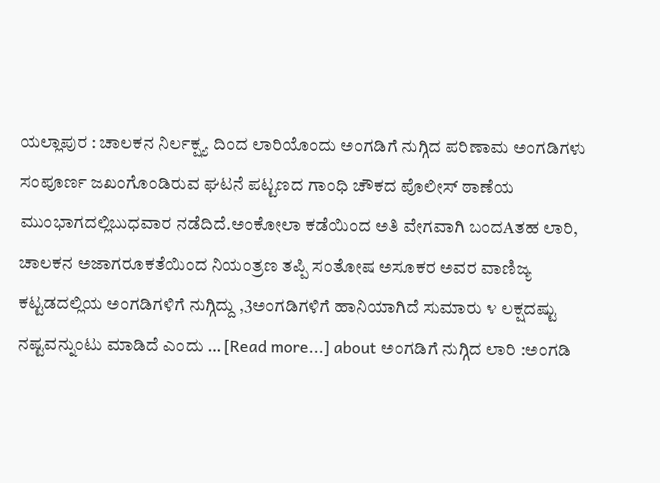ಯಲ್ಲಾಪುರ : ಚಾಲಕನ ನಿರ್ಲಕ್ಷ್ಯ ದಿಂದ ಲಾರಿಯೊಂದು ಅಂಗಡಿಗೆ ನುಗ್ಗಿದ ಪರಿಣಾಮ ಅಂಗಡಿಗಳು ಸಂಪೂರ್ಣ ಜಖಂಗೊಂಡಿರುವ ಘಟನೆ ಪಟ್ಟಣದ ಗಾಂಧಿ ಚೌಕದ ಪೊಲೀಸ್ ಠಾಣೆಯ ಮುಂಭಾಗದಲ್ಲಿಬುಧವಾರ ನಡೆದಿದೆ.ಅಂಕೋಲಾ ಕಡೆಯಿಂದ ಅತಿ ವೇಗವಾಗಿ ಬಂದAತಹ ಲಾರಿ, ಚಾಲಕನ ಅಜಾಗರೂಕತೆಯಿಂದ ನಿಯಂತ್ರಣ ತಪ್ಪಿ ಸಂತೋಷ ಅಸೂಕರ ಅವರ ವಾಣಿಜ್ಯ ಕಟ್ಟಡದಲ್ಲಿಯ ಅಂಗಡಿಗಳಿಗೆ ನುಗ್ಗಿದ್ದು ,3ಅಂಗಡಿಗಳಿಗೆ ಹಾನಿಯಾಗಿದೆ ಸುಮಾರು ೪ ಲಕ್ಷದಷ್ಟು ನಷ್ಟವನ್ನುಂಟು ಮಾಡಿದೆ ಎಂದು … [Read more...] about ಅಂಗಡಿಗೆ ನುಗ್ಗಿದ ಲಾರಿ :ಅಂಗಡಿ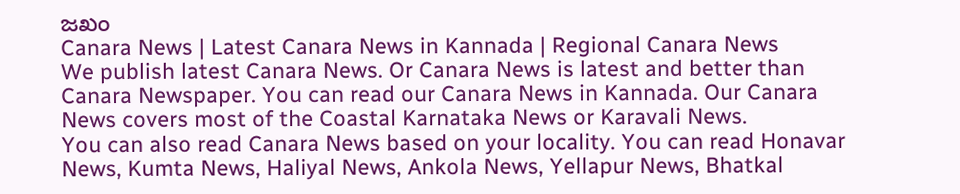ಜಖಂ
Canara News | Latest Canara News in Kannada | Regional Canara News
We publish latest Canara News. Or Canara News is latest and better than Canara Newspaper. You can read our Canara News in Kannada. Our Canara News covers most of the Coastal Karnataka News or Karavali News.
You can also read Canara News based on your locality. You can read Honavar News, Kumta News, Haliyal News, Ankola News, Yellapur News, Bhatkal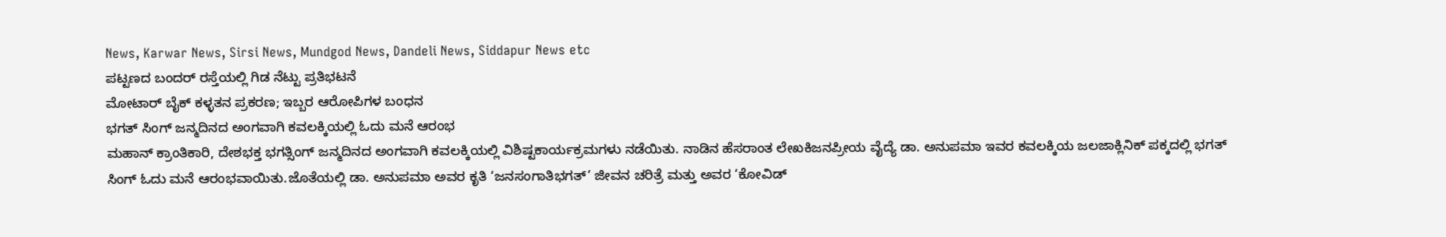News, Karwar News, Sirsi News, Mundgod News, Dandeli News, Siddapur News etc
ಪಟ್ಟಣದ ಬಂದರ್ ರಸ್ತೆಯಲ್ಲಿ ಗಿಡ ನೆಟ್ಟು ಪ್ರತಿಭಟನೆ
ಮೋಟಾರ್ ಬೈಕ್ ಕಳ್ಳತನ ಪ್ರಕರಣ; ಇಬ್ಬರ ಆರೋಪಿಗಳ ಬಂಧನ
ಭಗತ್ ಸಿಂಗ್ ಜನ್ಮದಿನದ ಅಂಗವಾಗಿ ಕವಲಕ್ಕಿಯಲ್ಲಿ ಓದು ಮನೆ ಆರಂಭ
ಮಹಾನ್ ಕ್ರಾಂತಿಕಾರಿ, ದೇಶಭಕ್ತ ಭಗತ್ಸಿಂಗ್ ಜನ್ಮದಿನದ ಅಂಗವಾಗಿ ಕವಲಕ್ಕಿಯಲ್ಲಿ ವಿಶಿಷ್ಟಕಾರ್ಯಕ್ರಮಗಳು ನಡೆಯಿತು. ನಾಡಿನ ಹೆಸರಾಂತ ಲೇಖಕಿಜನಪ್ರೀಯ ವೈದ್ಯೆ ಡಾ. ಅನುಪಮಾ ಇವರ ಕವಲಕ್ಕಿಯ ಜಲಜಾಕ್ಲಿನಿಕ್ ಪಕ್ಕದಲ್ಲಿ ಭಗತ್ ಸಿಂಗ್ ಓದು ಮನೆ ಆರಂಭವಾಯಿತು.ಜೊತೆಯಲ್ಲಿ ಡಾ. ಅನುಪಮಾ ಅವರ ಕೃತಿ ‘ಜನಸಂಗಾತಿಭಗತ್’ ಜೀವನ ಚರಿತ್ರೆ ಮತ್ತು ಅವರ ‘ಕೋವಿಡ್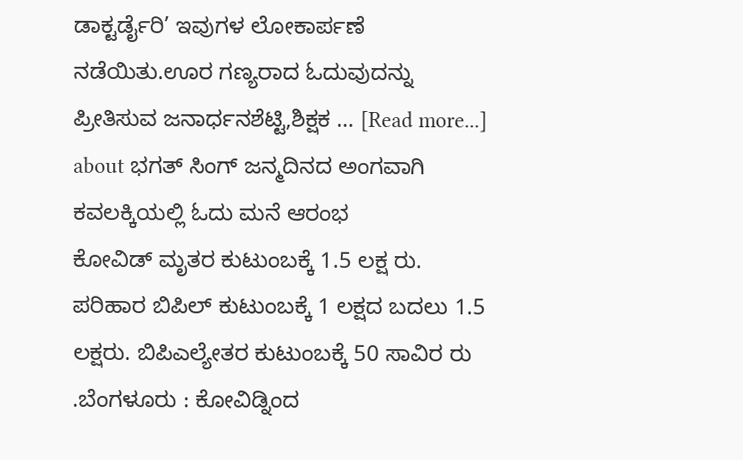ಡಾಕ್ಟರ್ಡೈರಿ’ ಇವುಗಳ ಲೋಕಾರ್ಪಣೆ ನಡೆಯಿತು.ಊರ ಗಣ್ಯರಾದ ಓದುವುದನ್ನು ಪ್ರೀತಿಸುವ ಜನಾರ್ಧನಶೆಟ್ಟಿ,ಶಿಕ್ಷಕ … [Read more...] about ಭಗತ್ ಸಿಂಗ್ ಜನ್ಮದಿನದ ಅಂಗವಾಗಿ ಕವಲಕ್ಕಿಯಲ್ಲಿ ಓದು ಮನೆ ಆರಂಭ
ಕೋವಿಡ್ ಮೃತರ ಕುಟುಂಬಕ್ಕೆ 1.5 ಲಕ್ಷ ರು. ಪರಿಹಾರ ಬಿಪಿಲ್ ಕುಟುಂಬಕ್ಕೆ 1 ಲಕ್ಷದ ಬದಲು 1.5 ಲಕ್ಷರು. ಬಿಪಿಎಲ್ಯೇತರ ಕುಟುಂಬಕ್ಕೆ 50 ಸಾವಿರ ರು
.ಬೆಂಗಳೂರು : ಕೋವಿಡ್ನಿಂದ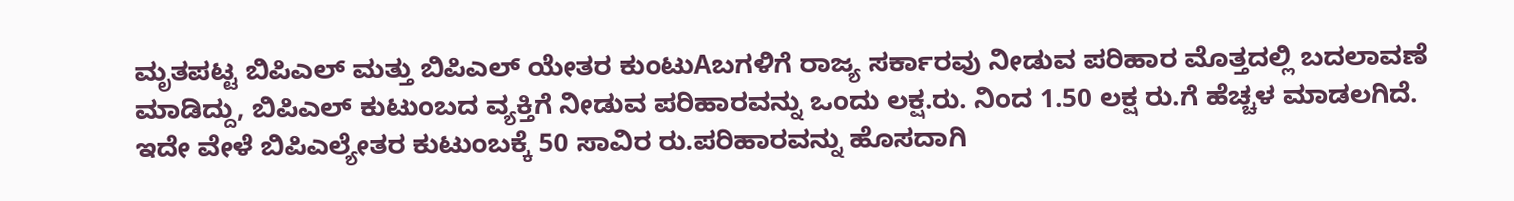ಮೃತಪಟ್ಟ ಬಿಪಿಎಲ್ ಮತ್ತು ಬಿಪಿಎಲ್ ಯೇತರ ಕುಂಟುAಬಗಳಿಗೆ ರಾಜ್ಯ ಸರ್ಕಾರವು ನೀಡುವ ಪರಿಹಾರ ಮೊತ್ತದಲ್ಲಿ ಬದಲಾವಣೆ ಮಾಡಿದ್ದು, ಬಿಪಿಎಲ್ ಕುಟುಂಬದ ವ್ಯಕ್ತಿಗೆ ನೀಡುವ ಪರಿಹಾರವನ್ನು ಒಂದು ಲಕ್ಷ.ರು. ನಿಂದ 1.50 ಲಕ್ಷ ರು.ಗೆ ಹೆಚ್ಚಳ ಮಾಡಲಗಿದೆ. ಇದೇ ವೇಳೆ ಬಿಪಿಎಲ್ಯೇತರ ಕುಟುಂಬಕ್ಕೆ 50 ಸಾವಿರ ರು.ಪರಿಹಾರವನ್ನು ಹೊಸದಾಗಿ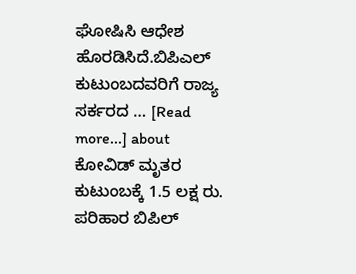ಘೋಷಿಸಿ ಆಧೇಶ ಹೊರಡಿಸಿದೆ.ಬಿಪಿಎಲ್ ಕುಟುಂಬದವರಿಗೆ ರಾಜ್ಯ ಸರ್ಕರದ … [Read more...] about ಕೋವಿಡ್ ಮೃತರ ಕುಟುಂಬಕ್ಕೆ 1.5 ಲಕ್ಷ ರು. ಪರಿಹಾರ ಬಿಪಿಲ್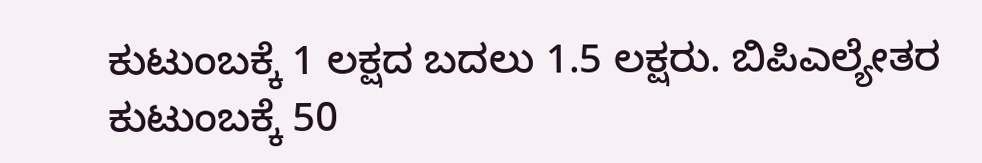ಕುಟುಂಬಕ್ಕೆ 1 ಲಕ್ಷದ ಬದಲು 1.5 ಲಕ್ಷರು. ಬಿಪಿಎಲ್ಯೇತರ ಕುಟುಂಬಕ್ಕೆ 50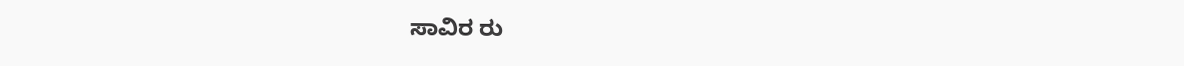ಸಾವಿರ ರು